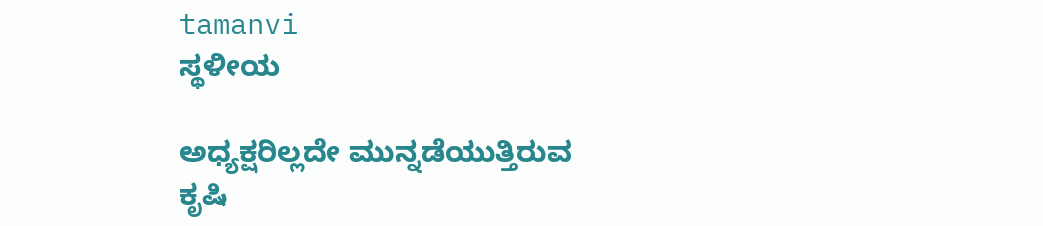tamanvi
ಸ್ಥಳೀಯ

ಅಧ್ಯಕ್ಷರಿಲ್ಲದೇ ಮುನ್ನಡೆಯುತ್ತಿರುವ ಕೃಷಿ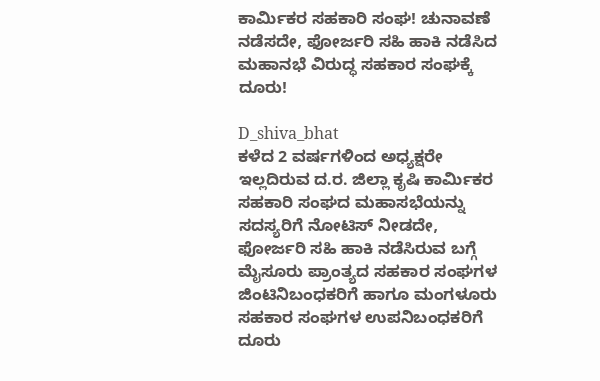ಕಾರ್ಮಿಕರ ಸಹಕಾರಿ ಸಂಘ! ಚುನಾವಣೆ ನಡೆಸದೇ, ಫೋರ್ಜರಿ ಸಹಿ ಹಾಕಿ ನಡೆಸಿದ ಮಹಾನಭೆ ವಿರುದ್ಧ ಸಹಕಾರ ಸಂಘಕ್ಕೆ ದೂರು!

D_shiva_bhat
ಕಳೆದ 2 ವರ್ಷಗಳಿಂದ ಅಧ್ಯಕ್ಷರೇ ಇಲ್ಲದಿರುವ ದ.ರ. ಜಿಲ್ಲಾ ಕೃಷಿ ಕಾರ್ಮಿಕರ ಸಹಕಾರಿ ಸಂಘದ ಮಹಾಸಭೆಯನ್ನು ಸದಸ್ಯರಿಗೆ ನೋಟಿಸ್ ನೀಡದೇ, ಫೋರ್ಜರಿ ಸಹಿ ಹಾಕಿ ನಡೆಸಿರುವ ಬಗ್ಗೆ ಮೈಸೂರು ಪ್ರಾಂತ್ಯದ ಸಹಕಾರ ಸಂಘಗಳ ಜಿಂಟಿನಿಬಂಧಕರಿಗೆ ಹಾಗೂ ಮಂಗಳೂರು ಸಹಕಾರ ಸಂಘಗಳ ಉಪನಿಬಂಧಕರಿಗೆ ದೂರು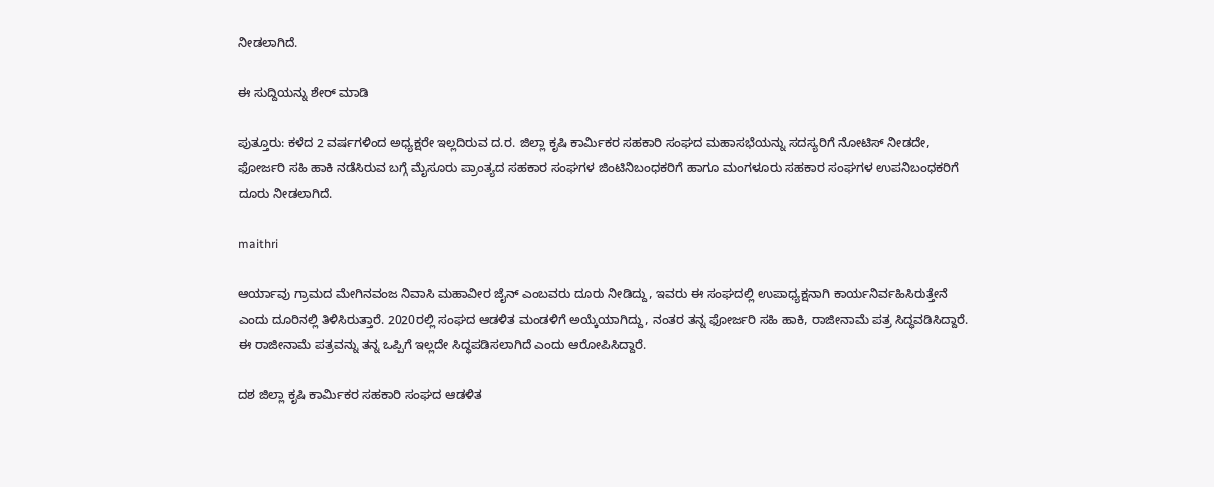ನೀಡಲಾಗಿದೆ.

ಈ ಸುದ್ದಿಯನ್ನು ಶೇರ್ ಮಾಡಿ

ಪುತ್ತೂರು: ಕಳೆದ 2 ವರ್ಷಗಳಿಂದ ಅಧ್ಯಕ್ಷರೇ ಇಲ್ಲದಿರುವ ದ.ರ. ಜಿಲ್ಲಾ ಕೃಷಿ ಕಾರ್ಮಿಕರ ಸಹಕಾರಿ ಸಂಘದ ಮಹಾಸಭೆಯನ್ನು ಸದಸ್ಯರಿಗೆ ನೋಟಿಸ್ ನೀಡದೇ, ಫೋರ್ಜರಿ ಸಹಿ ಹಾಕಿ ನಡೆಸಿರುವ ಬಗ್ಗೆ ಮೈಸೂರು ಪ್ರಾಂತ್ಯದ ಸಹಕಾರ ಸಂಘಗಳ ಜಿಂಟಿನಿಬಂಧಕರಿಗೆ ಹಾಗೂ ಮಂಗಳೂರು ಸಹಕಾರ ಸಂಘಗಳ ಉಪನಿಬಂಧಕರಿಗೆ ದೂರು ನೀಡಲಾಗಿದೆ.

maithri

ಆರ್ಯಾವು ಗ್ರಾಮದ ಮೇಗಿನವಂಜ ನಿವಾಸಿ ಮಹಾವೀರ ಜೈನ್ ಎಂಬವರು ದೂರು ನೀಡಿದ್ದು, ಇವರು ಈ ಸಂಘದಲ್ಲಿ ಉಪಾಧ್ಯಕ್ಷನಾಗಿ ಕಾರ್ಯನಿರ್ವಹಿಸಿರುತ್ತೇನೆ ಎಂದು ದೂರಿನಲ್ಲಿ ತಿಳಿಸಿರುತ್ತಾರೆ. 2020ರಲ್ಲಿ ಸಂಘದ ಆಡಳಿತ ಮಂಡಳಿಗೆ ಅಯ್ಕೆಯಾಗಿದ್ದು, ನಂತರ ತನ್ನ ಫೋರ್ಜರಿ ಸಹಿ ಹಾಕಿ, ರಾಜೀನಾಮೆ ಪತ್ರ ಸಿದ್ಧವಡಿಸಿದ್ದಾರೆ. ಈ ರಾಜೀನಾಮೆ ಪತ್ರವನ್ನು ತನ್ನ ಒಪ್ಪಿಗೆ ಇಲ್ಲದೇ ಸಿದ್ಧಪಡಿಸಲಾಗಿದೆ ಎಂದು ಆರೋಪಿಸಿದ್ದಾರೆ.

ದಶ ಜಿಲ್ಲಾ ಕೃಷಿ ಕಾರ್ಮಿಕರ ಸಹಕಾರಿ ಸಂಘದ ಆಡಳಿತ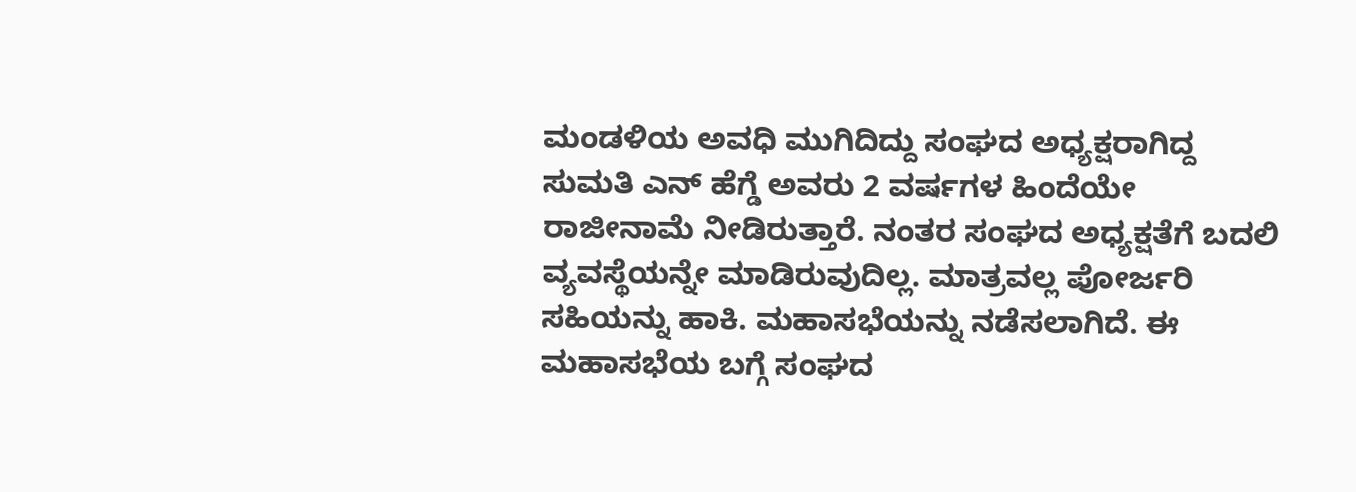ಮಂಡಳಿಯ ಅವಧಿ ಮುಗಿದಿದ್ದು ಸಂಘದ ಅಧ್ಯಕ್ಷರಾಗಿದ್ದ ಸುಮತಿ ಎನ್ ಹೆಗ್ಡೆ ಅವರು 2 ವರ್ಷಗಳ ಹಿಂದೆಯೇ ರಾಜೀನಾಮೆ ನೀಡಿರುತ್ತಾರೆ. ನಂತರ ಸಂಘದ ಅಧ್ಯಕ್ಷತೆಗೆ ಬದಲಿ ವ್ಯವಸ್ಥೆಯನ್ನೇ ಮಾಡಿರುವುದಿಲ್ಲ. ಮಾತ್ರವಲ್ಲ ಪೋರ್ಜರಿ ಸಹಿಯನ್ನು ಹಾಕಿ. ಮಹಾಸಭೆಯನ್ನು ನಡೆಸಲಾಗಿದೆ. ಈ ಮಹಾಸಭೆಯ ಬಗ್ಗೆ ಸಂಘದ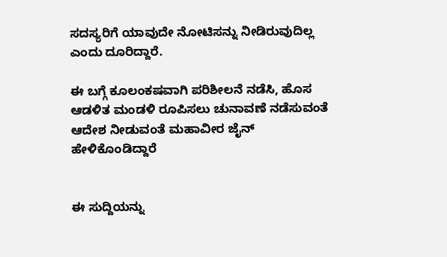ಸದಸ್ಯರಿಗೆ ಯಾವುದೇ ನೋಟಿಸನ್ನು ನೀಡಿರುವುದಿಲ್ಲ ಎಂದು ದೂರಿದ್ದಾರೆ.

ಈ ಬಗ್ಗೆ ಕೂಲಂಕಷವಾಗಿ ಪರಿಶೀಲನೆ ನಡೆಸಿ, ಹೊಸ ಆಡಳಿತ ಮಂಡಳಿ ರೂಪಿಸಲು ಚುನಾವಣೆ ನಡೆಸುವಂತೆ ಆದೇಶ ನೀಡುವಂತೆ ಮಹಾವೀರ ಜೈನ್ ಹೇಳಿಕೊಂಡಿದ್ದಾರೆ


ಈ ಸುದ್ದಿಯನ್ನು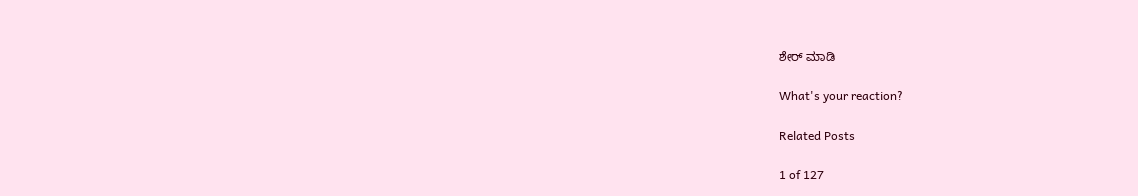ಶೇರ್ ಮಾಡಿ

What's your reaction?

Related Posts

1 of 127